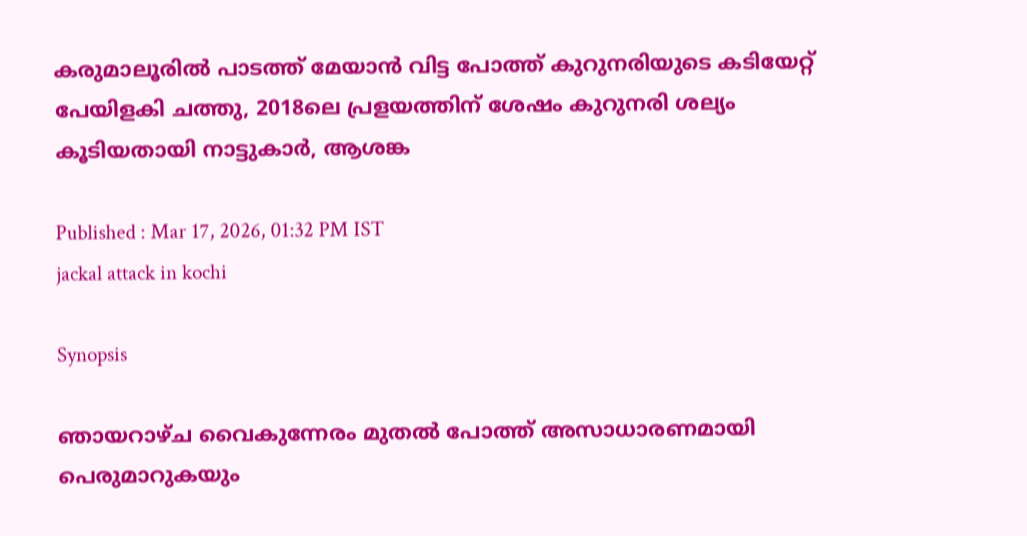കരുമാലൂരിൽ പാടത്ത് മേയാൻ വിട്ട പോത്ത് കുറുനരിയുടെ കടിയേറ്റ് പേയിളകി ചത്തു, 2018ലെ പ്രളയത്തിന് ശേഷം കുറുനരി ശല്യം കൂടിയതായി നാട്ടുകാർ, ആശങ്ക

Published : Mar 17, 2026, 01:32 PM IST
jackal attack in kochi

Synopsis

ഞായറാഴ്ച വൈകുന്നേരം മുതൽ പോത്ത് അസാധാരണമായി പെരുമാറുകയും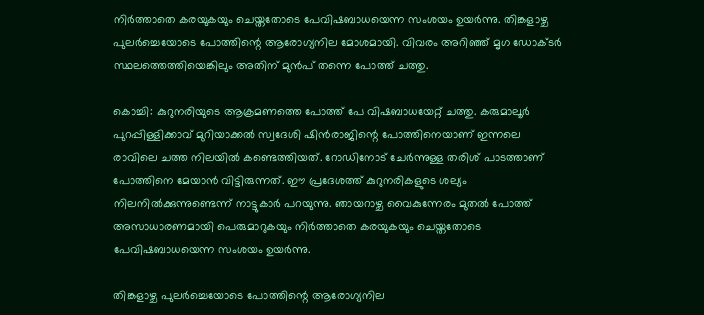നിർത്താതെ കരയുകയും ചെയ്തതോടെ പേവിഷബാധയെന്ന സംശയം ഉയർന്നു. തിങ്കളാഴ്ച പുലർച്ചെയോടെ പോത്തിന്റെ ആരോഗ്യനില മോശമായി. വിവരം അറിഞ്ഞ് മൃഗ ഡോക്ടർ സ്ഥലത്തെത്തിയെങ്കിലും അതിന് മുൻപ് തന്നെ പോത്ത് ചത്തു.

കൊച്ചി: കുറുനരിയുടെ ആക്രമണത്തെ പോത്ത് പേ വിഷബാധയേറ്റ് ചത്തു. കരുമാലൂർ പുറപ്പിള്ളിക്കാവ് മുറിയാക്കൽ സ്വദേശി ഷിൻരാജിന്റെ പോത്തിനെയാണ് ഇന്നലെ രാവിലെ ചത്ത നിലയിൽ കണ്ടെത്തിയത്. റോഡിനോട് ചേർന്നുള്ള തരിശ് പാടത്താണ് പോത്തിനെ മേയാൻ വിട്ടിരുന്നത്. ഈ പ്രദേശത്ത് കുറുനരികളുടെ ശല്യം നിലനിൽക്കുന്നുണ്ടെന്ന് നാട്ടുകാർ പറയുന്നു. ഞായറാഴ്ച വൈകുന്നേരം മുതൽ പോത്ത് അസാധാരണമായി പെരുമാറുകയും നിർത്താതെ കരയുകയും ചെയ്തതോടെ പേവിഷബാധയെന്ന സംശയം ഉയർന്നു.

തിങ്കളാഴ്ച പുലർച്ചെയോടെ പോത്തിന്റെ ആരോഗ്യനില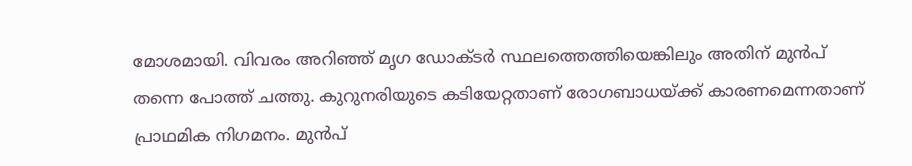മോശമായി. വിവരം അറിഞ്ഞ് മൃഗ ഡോക്ടർ സ്ഥലത്തെത്തിയെങ്കിലും അതിന് മുൻപ് തന്നെ പോത്ത് ചത്തു. കുറുനരിയുടെ കടിയേറ്റതാണ് രോഗബാധയ്ക്ക് കാരണമെന്നതാണ് പ്രാഥമിക നിഗമനം. മുൻപ്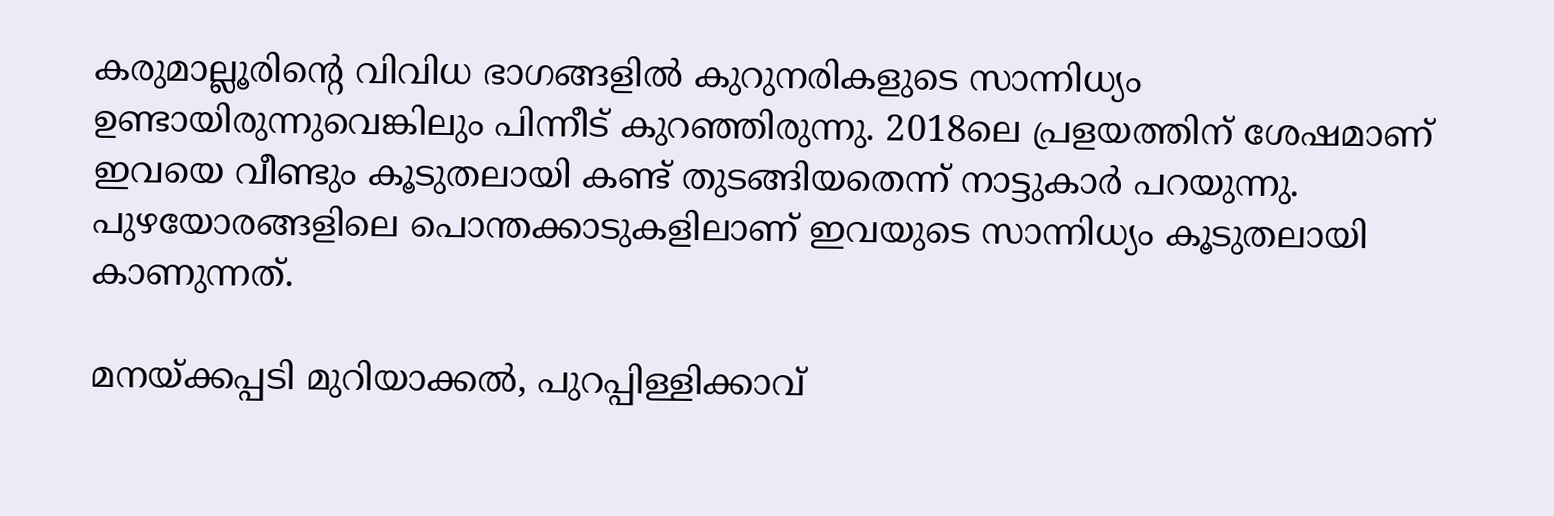കരുമാല്ലൂരിന്റെ വിവിധ ഭാഗങ്ങളിൽ കുറുനരികളുടെ സാന്നിധ്യം ഉണ്ടായിരുന്നുവെങ്കിലും പിന്നീട് കുറഞ്ഞിരുന്നു. 2018ലെ പ്രളയത്തിന് ശേഷമാണ് ഇവയെ വീണ്ടും കൂടുതലായി കണ്ട് തുടങ്ങിയതെന്ന് നാട്ടുകാർ പറയുന്നു. പുഴയോരങ്ങളിലെ പൊന്തക്കാടുകളിലാണ് ഇവയുടെ സാന്നിധ്യം കൂടുതലായി കാണുന്നത്.

മനയ്ക്കപ്പടി മുറിയാക്കൽ, പുറപ്പിള്ളിക്കാവ്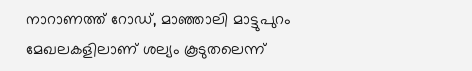നാറാണത്ത് റോഡ്, മാഞ്ഞാലി മാട്ടുപുറം മേഖലകളിലാണ് ശല്യം കൂടുതലെന്ന്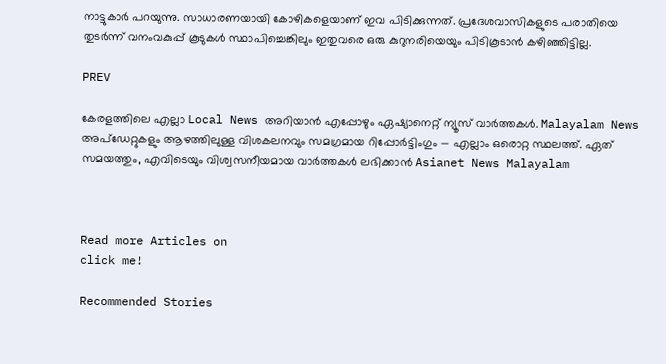നാട്ടുകാർ പറയുന്നു. സാധാരണയായി കോഴികളെയാണ് ഇവ പിടിക്കുന്നത്. പ്രദേശവാസികളുടെ പരാതിയെ തുടർന്ന് വനംവകുപ്പ് കൂടുകൾ സ്ഥാപിച്ചെങ്കിലും ഇതുവരെ ഒരു കുറുനരിയെയും പിടികൂടാൻ കഴിഞ്ഞിട്ടില്ല.

PREV

കേരളത്തിലെ എല്ലാ Local News അറിയാൻ എപ്പോഴും ഏഷ്യാനെറ്റ് ന്യൂസ് വാർത്തകൾ. Malayalam News  അപ്‌ഡേറ്റുകളും ആഴത്തിലുള്ള വിശകലനവും സമഗ്രമായ റിപ്പോർട്ടിംഗും — എല്ലാം ഒരൊറ്റ സ്ഥലത്ത്. ഏത് സമയത്തും, എവിടെയും വിശ്വസനീയമായ വാർത്തകൾ ലഭിക്കാൻ Asianet News Malayalam



Read more Articles on
click me!

Recommended Stories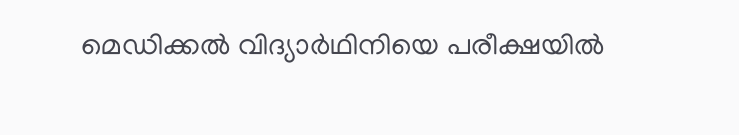മെഡിക്കൽ വിദ്യാർഥിനിയെ പരീക്ഷയിൽ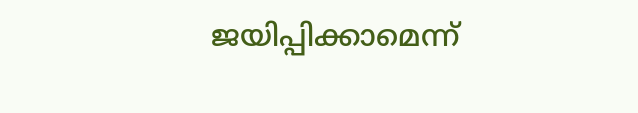ജയിപ്പിക്കാമെന്ന്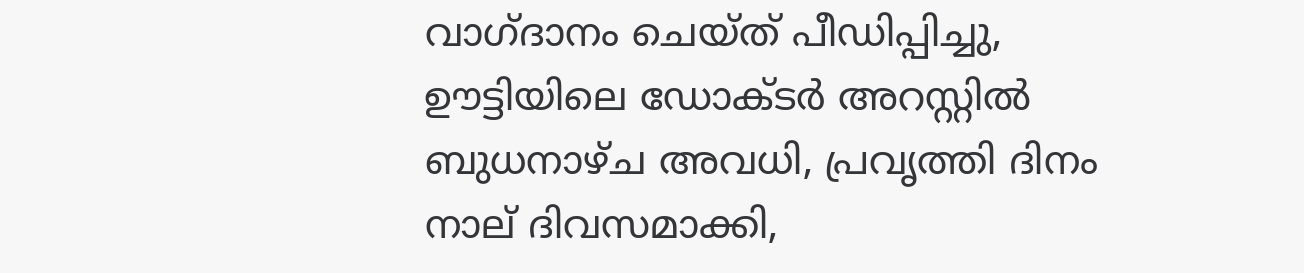വാഗ്ദാനം ചെയ്ത് പീഡിപ്പിച്ചു, ഊട്ടിയിലെ ഡോക്ടർ അറസ്റ്റിൽ
ബുധനാഴ്ച അവധി, പ്രവൃത്തി ദിനം നാല് ദിവസമാക്കി,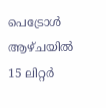പെട്രോൾ ആഴ്ചയിൽ 15 ലിറ്റർ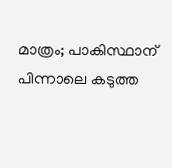മാത്രം; പാകിസ്ഥാന് പിന്നാലെ കടുത്ത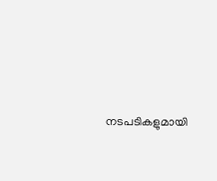നടപടികളുമായി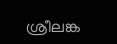ശ്രീലങ്ക